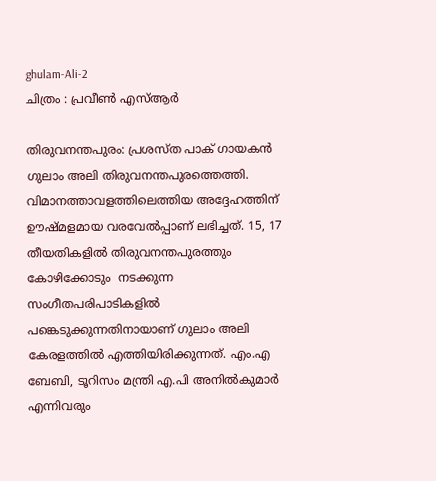ghulam-Ali-2
ചിത്രം : പ്രവീണ്‍ എസ്ആര്‍

തിരുവനന്തപുരം: പ്രശസ്ത പാക് ഗായകന്‍ ഗുലാം അലി തിരുവനന്തപുരത്തെത്തി. വിമാനത്താവളത്തിലെത്തിയ അദ്ദേഹത്തിന് ഊഷ്മളമായ വരവേല്‍പ്പാണ് ലഭിച്ചത്. 15, 17 തീയതികളില്‍ തിരുവനന്തപുരത്തും കോഴിക്കോടും  നടക്കുന്ന സംഗീതപരിപാടികളില്‍ പങ്കെടുക്കുന്നതിനായാണ് ഗുലാം അലി കേരളത്തില്‍ എത്തിയിരിക്കുന്നത്. എം.എ ബേബി, ടൂറിസം മന്ത്രി എ.പി അനില്‍കുമാര്‍ എന്നിവരും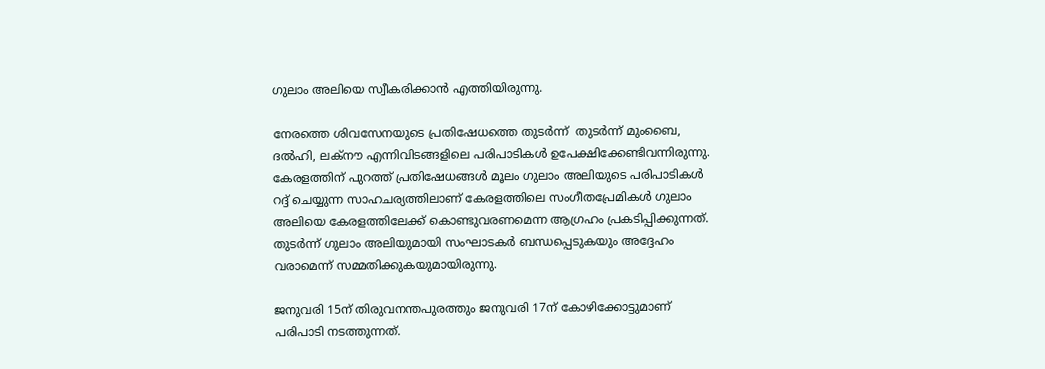ഗുലാം അലിയെ സ്വീകരിക്കാന്‍ എത്തിയിരുന്നു.

നേരത്തെ ശിവസേനയുടെ പ്രതിഷേധത്തെ തുടര്‍ന്ന്  തുടര്‍ന്ന് മുംബൈ, ദല്‍ഹി, ലക്‌നൗ എന്നിവിടങ്ങളിലെ പരിപാടികള്‍ ഉപേക്ഷിക്കേണ്ടിവന്നിരുന്നു. കേരളത്തിന് പുറത്ത് പ്രതിഷേധങ്ങള്‍ മൂലം ഗുലാം അലിയുടെ പരിപാടികള്‍ റദ്ദ് ചെയ്യുന്ന സാഹചര്യത്തിലാണ് കേരളത്തിലെ സംഗീതപ്രേമികള്‍ ഗുലാം അലിയെ കേരളത്തിലേക്ക് കൊണ്ടുവരണമെന്ന ആഗ്രഹം പ്രകടിപ്പിക്കുന്നത്. തുടര്‍ന്ന് ഗുലാം അലിയുമായി സംഘാടകര്‍ ബന്ധപ്പെടുകയും അദ്ദേഹം വരാമെന്ന് സമ്മതിക്കുകയുമായിരുന്നു.

ജനുവരി 15ന് തിരുവനന്തപുരത്തും ജനുവരി 17ന് കോഴിക്കോട്ടുമാണ് പരിപാടി നടത്തുന്നത്.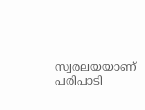സ്വരലയയാണ് പരിപാടി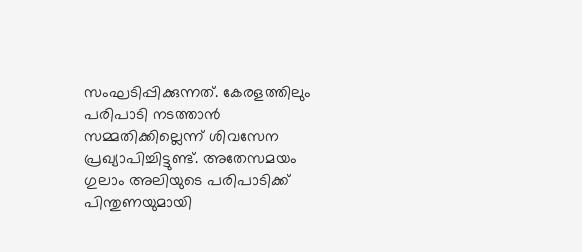സംഘടിപ്പിക്കുന്നത്. കേരളത്തിലും പരിപാടി നടത്താന്‍ സമ്മതിക്കില്ലെന്ന് ശിവസേന പ്രഖ്യാപിച്ചിട്ടുണ്ട്. അതേസമയം ഗുലാം അലിയുടെ പരിപാടിക്ക് പിന്തുണയുമായി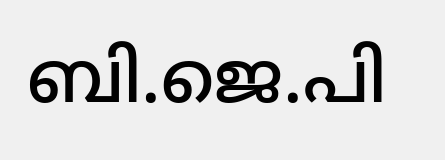ബി.ജെ.പി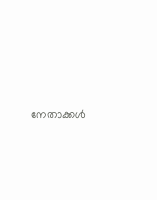നേതാക്കള്‍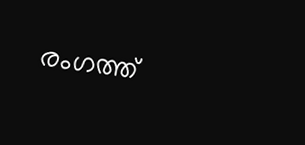രംഗത്ത്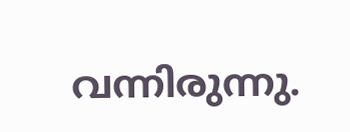വന്നിരുന്നു.